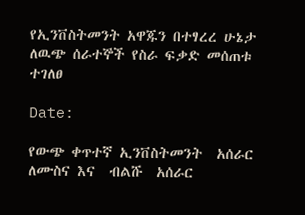የኢንቨስትመንት አዋጁን በተፃረረ ሁኔታ ለዉጭ ሰራተኞች የስራ ፍቃድ መሰጠቱ ተገለፀ

Date:

የውጭ ቀጥተኛ ኢንቨስትመንት  አሰራር ለሙስና እና  ብልሹ  አሰራር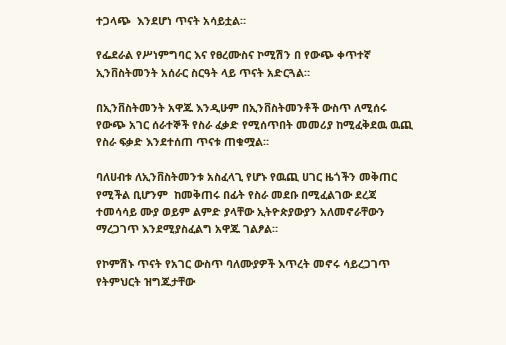ተጋላጭ  እንደሆነ ጥናት አሳይቷል።

የፌደራል የሥነምግባር እና የፀረሙስና ኮሚሽን በ የውጭ ቀጥተኛ ኢንቨስትመንት አሰራር ስርዓት ላይ ጥናት አድርጓል።

በኢንቨስትመንት አዋጁ እንዲሁም በኢንቨስትመንቶች ውስጥ ለሚሰሩ የውጭ አገር ሰራተኞች የስራ ፈቃድ የሚሰጥበት መመሪያ ከሚፈቅደዉ ዉጪ  የስራ ፍቃድ እንደተሰጠ ጥናቱ ጠቁሟል።

ባለሀብቱ ለኢንቨስትመንቱ አስፈላጊ የሆኑ የዉጪ ሀገር ዜጎችን መቅጠር የሚችል ቢሆንም  ከመቅጠሩ በፊት የስራ መደቡ በሚፈልገው ደረጃ ተመሳሳይ ሙያ ወይም ልምድ ያላቸው ኢትዮጵያውያን አለመኖራቸውን ማረጋገጥ እንደሚያስፈልግ አዋጁ ገልፆል።

የኮምሽኑ ጥናት የአገር ውስጥ ባለሙያዎች እጥረት መኖሩ ሳይረጋገጥ የትምህርት ዝግጁታቸው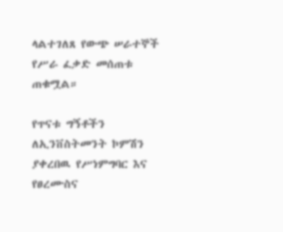ላልተገለጸ የውጭ ሠራተኞች የሥራ ፈቃድ መሰጠቱ ጠቁሟል።

የጥናቱ ግኝቶችን ለኢንቨስትመንት ኮምሽን ያቀረበዉ የሥነምግባር እና የፀረሙስና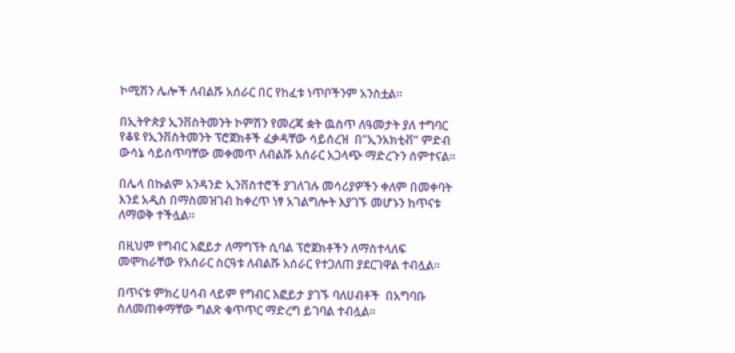ኮሚሽን ሌሎች ለብልሹ አሰራር በር የከፈቱ ነጥቦችንም አንስቷል።

በኢትዮጵያ ኢንቨስትመንት ኮምሽን የመረጃ ቋት ዉስጥ ለዓመታት ያለ ተግባር የቆዩ የኢንቨስትመንት ፕሮጀክቶች ፈቃዳቸው ሳይሰረዝ  በ”ኢንአክቲቭ” ምድብ ውሳኔ ሳይሰጥባቸው መቀመጥ ለብልሹ አሰራር አጋላጭ ማድረጉን ሰምተናል።

በሌላ በኩልም አንዳንድ ኢንቨስተሮች ያገለገሉ መሳሪያዎችን ቀለም በመቀባት እንደ አዲስ በማስመዝገብ ከቀረጥ ነፃ አገልግሎት እያገኙ መሆኑን ከጥናቱ ለማወቅ ተችሏል።

በዚህም የግብር እፎይታ ለማግኘት ሲባል ፕሮጀክቶችን ለማስተላለፍ መሞከራቸው የአሰራር ስርዓቱ ለብልሹ አሰራር የተጋለጠ ያደርገዋል ተብሏል።

በጥናቱ ምክረ ሀሳብ ላይም የግብር እፎይታ ያገኙ ባለሀብቶች  በአግባቡ ስለመጠቀማቸው ግልጽ ቁጥጥር ማድረግ ይገባል ተብሏል።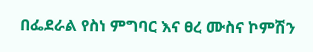በፌደራል የስነ ምግባር እና ፀረ ሙስና ኮምሽን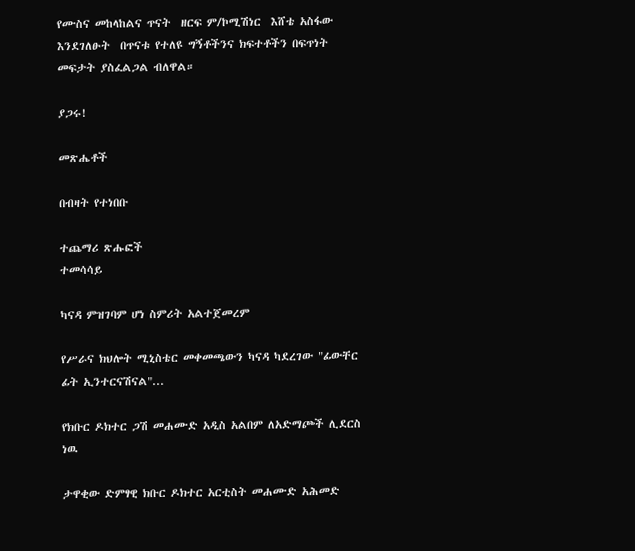የሙስና መከላከልና ጥናት  ዘርፍ ም/ኮሚሽነር  እሸቴ አስፋው እንደገለፁት  በጥናቱ የተለዩ ግኝቶችንና ክፍተቶችን በፍጥነት መፍታት ያስፈልጋል ብለዋል።

ያጋሩ!

መጽሔቶች

በብዛት የተነበቡ

ተጨማሪ ጽሑፎች
ተመሳሳይ

ካናዳ ምዝገባም ሆነ ስምሪት አልተጀመረም

የሥራና ክህሎት ሚኒስቴር መቀመጫውን ካናዳ ካደረገው "ፊውቸር ፊት ኢንተርናሽናል"...

የክቡር ዶክተር ጋሽ መሐሙድ አዲስ አልበም ለአድማጮች ሊደርስ ነዉ

ታዋቂው ድምፃዊ ክቡር ዶክተር አርቲስት መሐሙድ አሕመድ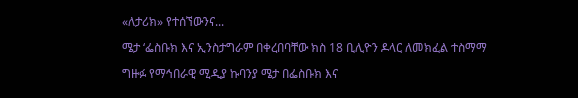«ለታሪክ» የተሰኘውንና...

ሜታ ‘ፌስቡክ እና ኢንስታግራም በቀረበባቸው ክስ 18 ቢሊዮን ዶላር ለመክፈል ተስማማ

ግዙፉ የማኅበራዊ ሚዲያ ኩባንያ ሜታ በፌስቡክ እና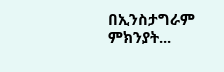በኢንስታግራም ምክንያት...